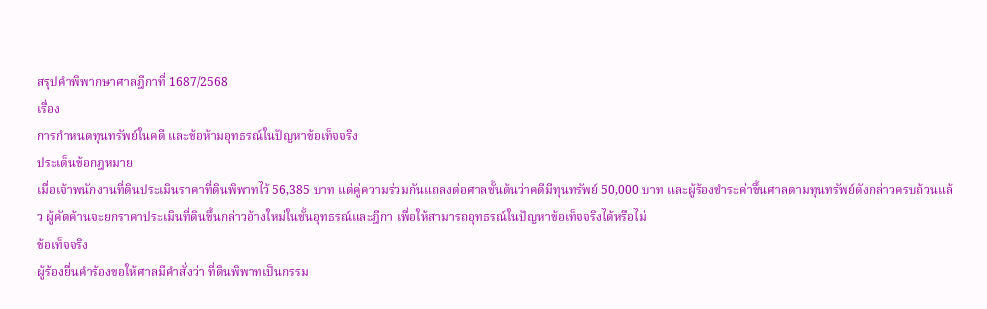สรุปคำพิพากษาศาลฎีกาที่ 1687/2568
เรื่อง
การกำหนดทุนทรัพย์ในคดี และข้อห้ามอุทธรณ์ในปัญหาข้อเท็จจริง
ประเด็นข้อกฎหมาย
เมื่อเจ้าพนักงานที่ดินประเมินราคาที่ดินพิพาทไว้ 56,385 บาท แต่คู่ความร่วมกันแถลงต่อศาลชั้นต้นว่าคดีมีทุนทรัพย์ 50,000 บาท และผู้ร้องชำระค่าขึ้นศาลตามทุนทรัพย์ดังกล่าวครบถ้วนแล้ว ผู้คัดค้านจะยกราคาประเมินที่ดินขึ้นกล่าวอ้างใหม่ในชั้นอุทธรณ์และฎีกา เพื่อให้สามารถอุทธรณ์ในปัญหาข้อเท็จจริงได้หรือไม่
ข้อเท็จจริง
ผู้ร้องยื่นคำร้องขอให้ศาลมีคำสั่งว่า ที่ดินพิพาทเป็นกรรม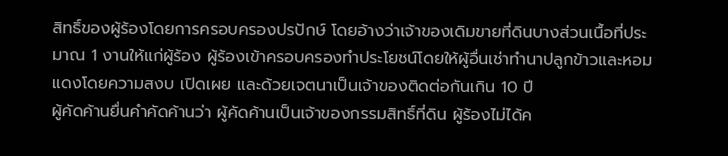สิทธิ์ของผู้ร้องโดยการครอบครองปรปักษ์ โดยอ้างว่าเจ้าของเดิมขายที่ดินบางส่วนเนื้อที่ประมาณ 1 งานให้แก่ผู้ร้อง ผู้ร้องเข้าครอบครองทำประโยชน์โดยให้ผู้อื่นเช่าทำนาปลูกข้าวและหอมแดงโดยความสงบ เปิดเผย และด้วยเจตนาเป็นเจ้าของติดต่อกันเกิน 10 ปี
ผู้คัดค้านยื่นคำคัดค้านว่า ผู้คัดค้านเป็นเจ้าของกรรมสิทธิ์ที่ดิน ผู้ร้องไม่ได้ค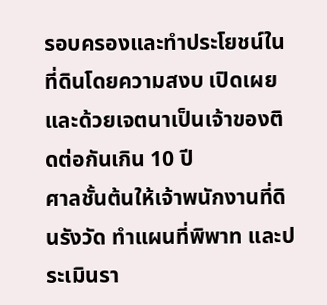รอบครองและทำประโยชน์ในที่ดินโดยความสงบ เปิดเผย และด้วยเจตนาเป็นเจ้าของติดต่อกันเกิน 10 ปี
ศาลชั้นต้นให้เจ้าพนักงานที่ดินรังวัด ทำแผนที่พิพาท และประเมินรา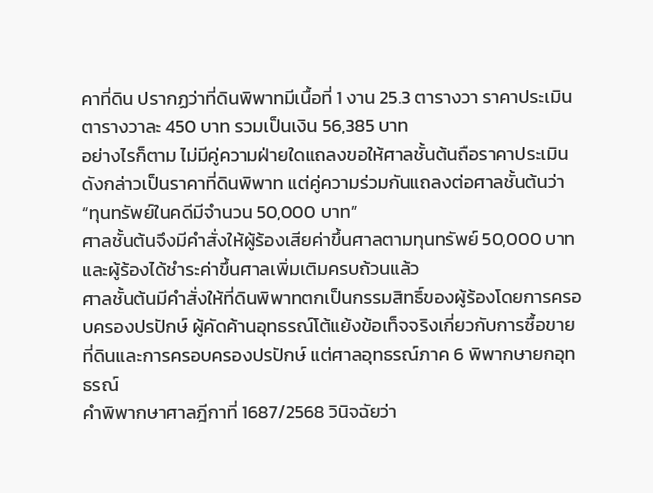คาที่ดิน ปรากฏว่าที่ดินพิพาทมีเนื้อที่ 1 งาน 25.3 ตารางวา ราคาประเมินตารางวาละ 450 บาท รวมเป็นเงิน 56,385 บาท
อย่างไรก็ตาม ไม่มีคู่ความฝ่ายใดแถลงขอให้ศาลชั้นต้นถือราคาประเมินดังกล่าวเป็นราคาที่ดินพิพาท แต่คู่ความร่วมกันแถลงต่อศาลชั้นต้นว่า
“ทุนทรัพย์ในคดีมีจำนวน 50,000 บาท”
ศาลชั้นต้นจึงมีคำสั่งให้ผู้ร้องเสียค่าขึ้นศาลตามทุนทรัพย์ 50,000 บาท และผู้ร้องได้ชำระค่าขึ้นศาลเพิ่มเติมครบถ้วนแล้ว
ศาลชั้นต้นมีคำสั่งให้ที่ดินพิพาทตกเป็นกรรมสิทธิ์ของผู้ร้องโดยการครอบครองปรปักษ์ ผู้คัดค้านอุทธรณ์โต้แย้งข้อเท็จจริงเกี่ยวกับการซื้อขายที่ดินและการครอบครองปรปักษ์ แต่ศาลอุทธรณ์ภาค 6 พิพากษายกอุทธรณ์
คำพิพากษาศาลฎีกาที่ 1687/2568 วินิจฉัยว่า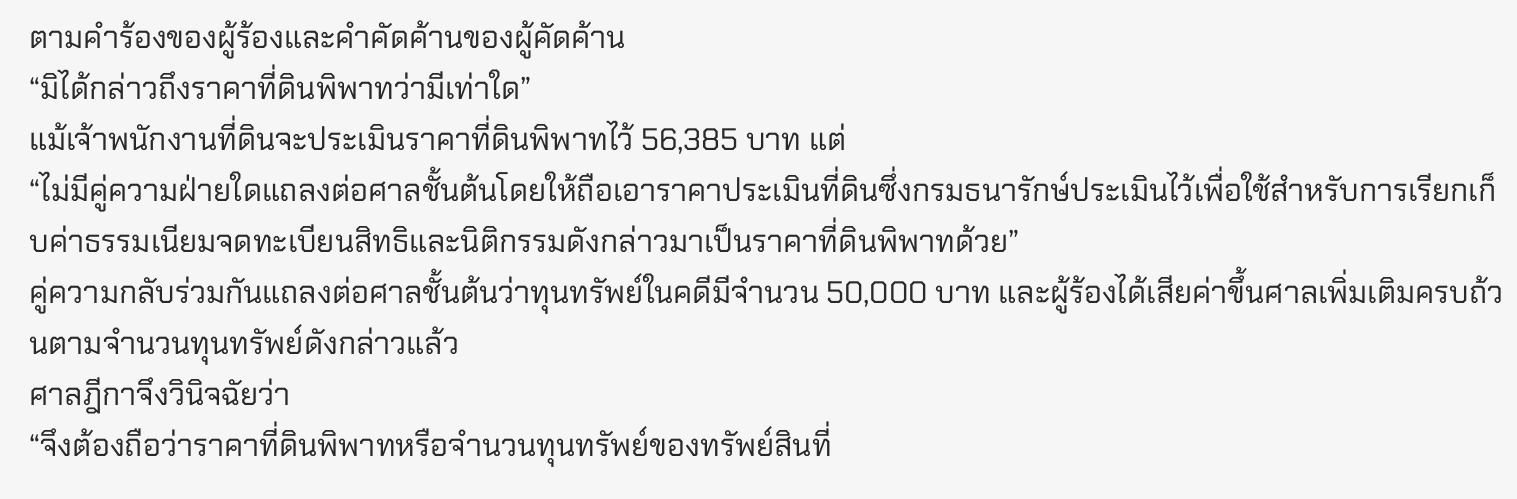ตามคำร้องของผู้ร้องและคำคัดค้านของผู้คัดค้าน
“มิได้กล่าวถึงราคาที่ดินพิพาทว่ามีเท่าใด”
แม้เจ้าพนักงานที่ดินจะประเมินราคาที่ดินพิพาทไว้ 56,385 บาท แต่
“ไม่มีคู่ความฝ่ายใดแถลงต่อศาลชั้นต้นโดยให้ถือเอาราคาประเมินที่ดินซึ่งกรมธนารักษ์ประเมินไว้เพื่อใช้สำหรับการเรียกเก็บค่าธรรมเนียมจดทะเบียนสิทธิและนิติกรรมดังกล่าวมาเป็นราคาที่ดินพิพาทด้วย”
คู่ความกลับร่วมกันแถลงต่อศาลชั้นต้นว่าทุนทรัพย์ในคดีมีจำนวน 50,000 บาท และผู้ร้องได้เสียค่าขึ้นศาลเพิ่มเติมครบถ้วนตามจำนวนทุนทรัพย์ดังกล่าวแล้ว
ศาลฎีกาจึงวินิจฉัยว่า
“จึงต้องถือว่าราคาที่ดินพิพาทหรือจำนวนทุนทรัพย์ของทรัพย์สินที่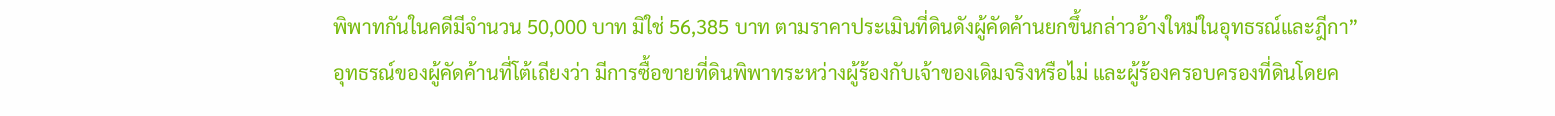พิพาทกันในคดีมีจำนวน 50,000 บาท มิใช่ 56,385 บาท ตามราคาประเมินที่ดินดังผู้คัดค้านยกขึ้นกล่าวอ้างใหม่ในอุทธรณ์และฎีกา”
อุทธรณ์ของผู้คัดค้านที่โต้เถียงว่า มีการซื้อขายที่ดินพิพาทระหว่างผู้ร้องกับเจ้าของเดิมจริงหรือไม่ และผู้ร้องครอบครองที่ดินโดยค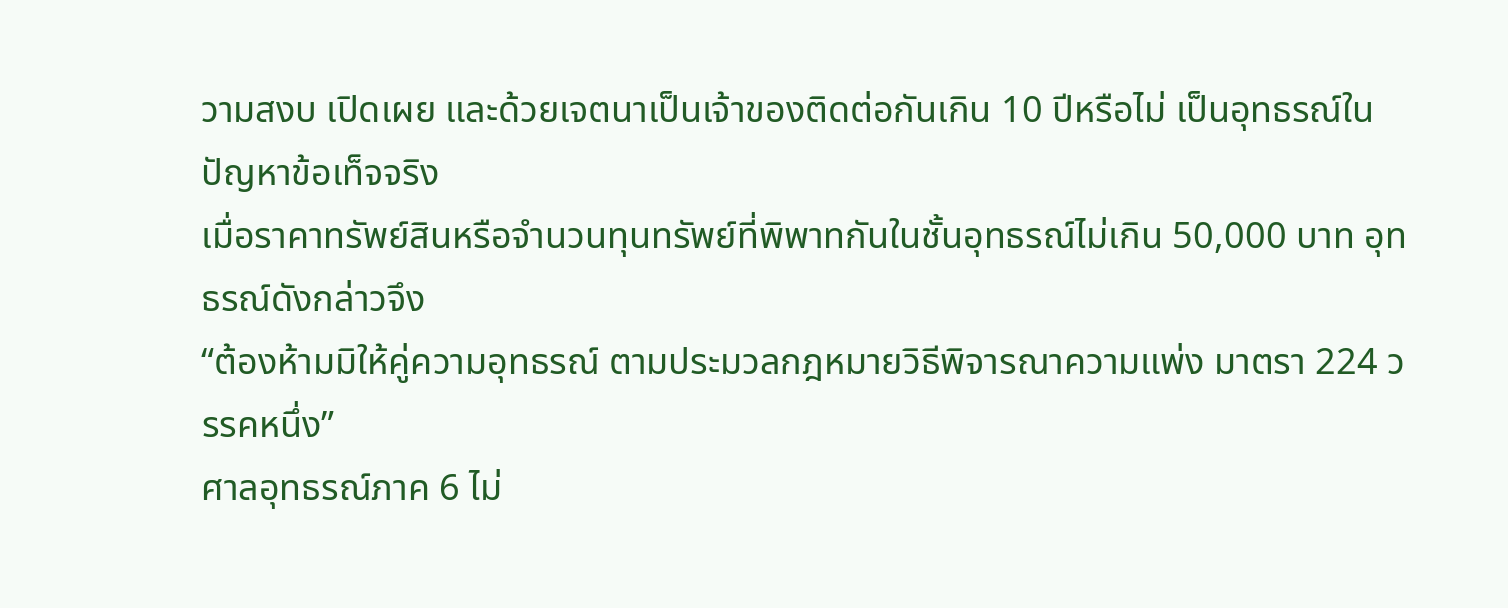วามสงบ เปิดเผย และด้วยเจตนาเป็นเจ้าของติดต่อกันเกิน 10 ปีหรือไม่ เป็นอุทธรณ์ในปัญหาข้อเท็จจริง
เมื่อราคาทรัพย์สินหรือจำนวนทุนทรัพย์ที่พิพาทกันในชั้นอุทธรณ์ไม่เกิน 50,000 บาท อุทธรณ์ดังกล่าวจึง
“ต้องห้ามมิให้คู่ความอุทธรณ์ ตามประมวลกฎหมายวิธีพิจารณาความแพ่ง มาตรา 224 วรรคหนึ่ง”
ศาลอุทธรณ์ภาค 6 ไม่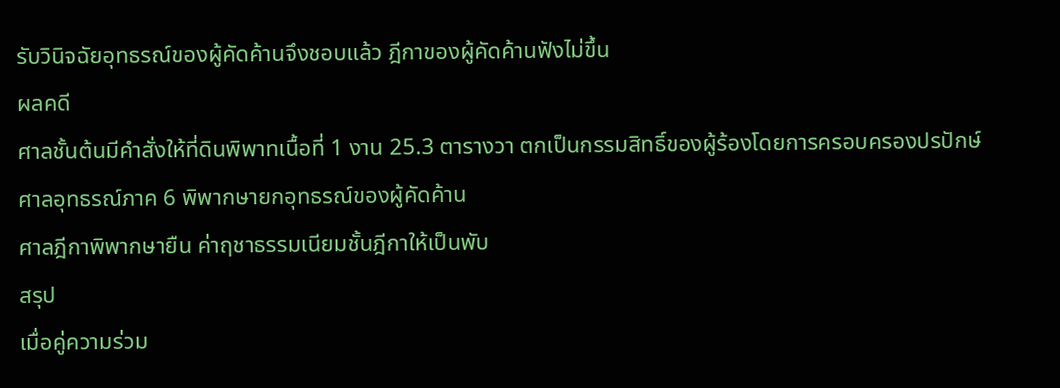รับวินิจฉัยอุทธรณ์ของผู้คัดค้านจึงชอบแล้ว ฎีกาของผู้คัดค้านฟังไม่ขึ้น
ผลคดี
ศาลชั้นต้นมีคำสั่งให้ที่ดินพิพาทเนื้อที่ 1 งาน 25.3 ตารางวา ตกเป็นกรรมสิทธิ์ของผู้ร้องโดยการครอบครองปรปักษ์
ศาลอุทธรณ์ภาค 6 พิพากษายกอุทธรณ์ของผู้คัดค้าน
ศาลฎีกาพิพากษายืน ค่าฤชาธรรมเนียมชั้นฎีกาให้เป็นพับ
สรุป
เมื่อคู่ความร่วม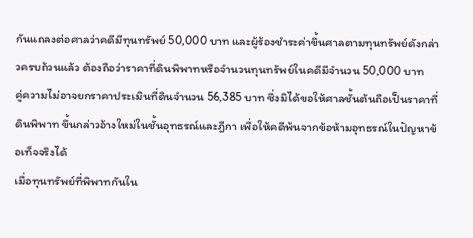กันแถลงต่อศาลว่าคดีมีทุนทรัพย์ 50,000 บาท และผู้ร้องชำระค่าขึ้นศาลตามทุนทรัพย์ดังกล่าวครบถ้วนแล้ว ต้องถือว่าราคาที่ดินพิพาทหรือจำนวนทุนทรัพย์ในคดีมีจำนวน 50,000 บาท
คู่ความไม่อาจยกราคาประเมินที่ดินจำนวน 56,385 บาท ซึ่งมิได้ขอให้ศาลชั้นต้นถือเป็นราคาที่ดินพิพาท ขึ้นกล่าวอ้างใหม่ในชั้นอุทธรณ์และฎีกา เพื่อให้คดีพ้นจากข้อห้ามอุทธรณ์ในปัญหาข้อเท็จจริงได้
เมื่อทุนทรัพย์ที่พิพาทกันใน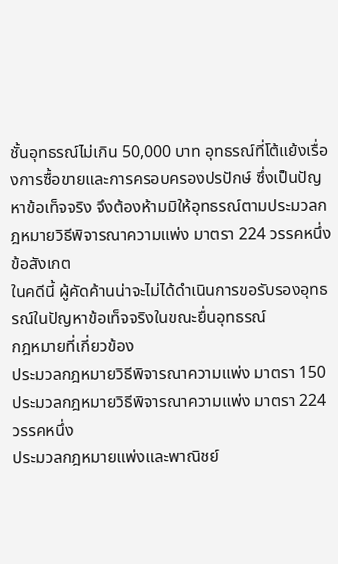ชั้นอุทธรณ์ไม่เกิน 50,000 บาท อุทธรณ์ที่โต้แย้งเรื่องการซื้อขายและการครอบครองปรปักษ์ ซึ่งเป็นปัญหาข้อเท็จจริง จึงต้องห้ามมิให้อุทธรณ์ตามประมวลกฎหมายวิธีพิจารณาความแพ่ง มาตรา 224 วรรคหนึ่ง
ข้อสังเกต
ในคดีนี้ ผู้คัดค้านน่าจะไม่ได้ดำเนินการขอรับรองอุทธรณ์ในปัญหาข้อเท็จจริงในขณะยื่นอุทธรณ์
กฎหมายที่เกี่ยวข้อง
ประมวลกฎหมายวิธีพิจารณาความแพ่ง มาตรา 150
ประมวลกฎหมายวิธีพิจารณาความแพ่ง มาตรา 224 วรรคหนึ่ง
ประมวลกฎหมายแพ่งและพาณิชย์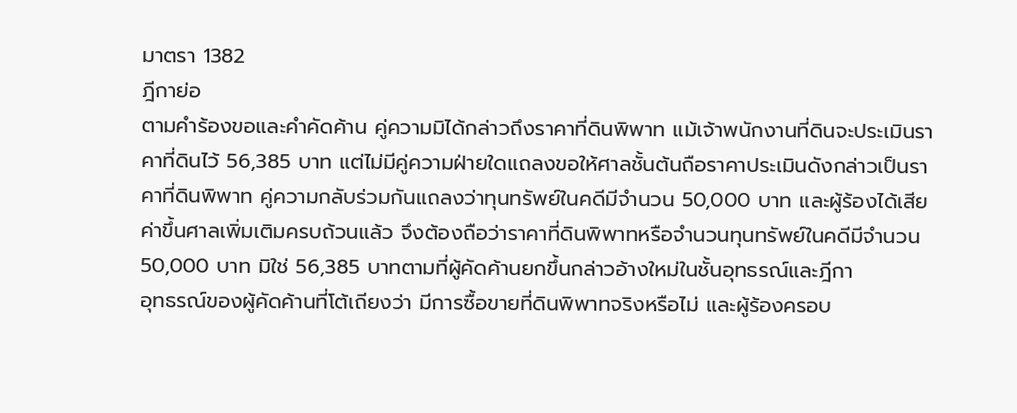มาตรา 1382
ฎีกาย่อ
ตามคำร้องขอและคำคัดค้าน คู่ความมิได้กล่าวถึงราคาที่ดินพิพาท แม้เจ้าพนักงานที่ดินจะประเมินราคาที่ดินไว้ 56,385 บาท แต่ไม่มีคู่ความฝ่ายใดแถลงขอให้ศาลชั้นต้นถือราคาประเมินดังกล่าวเป็นราคาที่ดินพิพาท คู่ความกลับร่วมกันแถลงว่าทุนทรัพย์ในคดีมีจำนวน 50,000 บาท และผู้ร้องได้เสียค่าขึ้นศาลเพิ่มเติมครบถ้วนแล้ว จึงต้องถือว่าราคาที่ดินพิพาทหรือจำนวนทุนทรัพย์ในคดีมีจำนวน 50,000 บาท มิใช่ 56,385 บาทตามที่ผู้คัดค้านยกขึ้นกล่าวอ้างใหม่ในชั้นอุทธรณ์และฎีกา
อุทธรณ์ของผู้คัดค้านที่โต้เถียงว่า มีการซื้อขายที่ดินพิพาทจริงหรือไม่ และผู้ร้องครอบ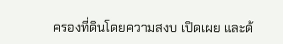ครองที่ดินโดยความสงบ เปิดเผย และด้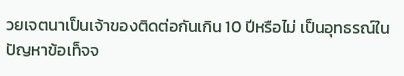วยเจตนาเป็นเจ้าของติดต่อกันเกิน 10 ปีหรือไม่ เป็นอุทธรณ์ในปัญหาข้อเท็จจ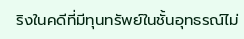ริงในคดีที่มีทุนทรัพย์ในชั้นอุทธรณ์ไม่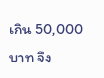เกิน 50,000 บาท จึง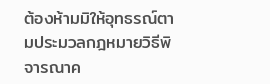ต้องห้ามมิให้อุทธรณ์ตามประมวลกฎหมายวิธีพิจารณาค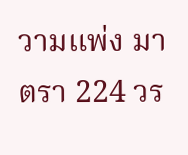วามแพ่ง มาตรา 224 วร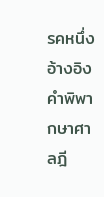รคหนึ่ง
อ้างอิง
คำพิพากษาศาลฎี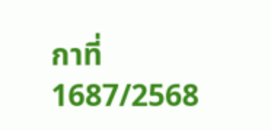กาที่ 1687/2568